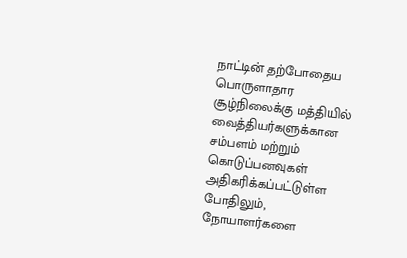நாட்டின் தற்போதைய பொருளாதார சூழ்நிலைக்கு மத்தியில் வைத்தியர்களுக்கான சம்பளம் மற்றும் கொடுப்பனவுகள் அதிகரிக்கப்பட்டுள்ள போதிலும், நோயாளர்களை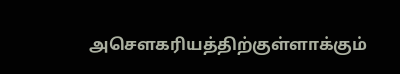அசௌகரியத்திற்குள்ளாக்கும்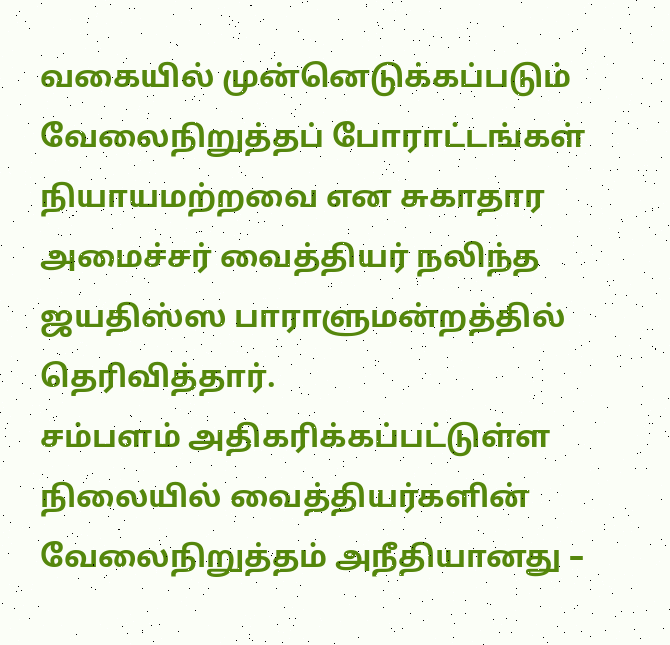வகையில் முன்னெடுக்கப்படும் வேலைநிறுத்தப் போராட்டங்கள் நியாயமற்றவை என சுகாதார அமைச்சர் வைத்தியர் நலிந்த ஜயதிஸ்ஸ பாராளுமன்றத்தில் தெரிவித்தார்.
சம்பளம் அதிகரிக்கப்பட்டுள்ள நிலையில் வைத்தியர்களின் வேலைநிறுத்தம் அநீதியானது –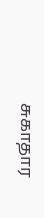சுகாதார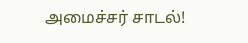அமைச்சர் சாடல்!